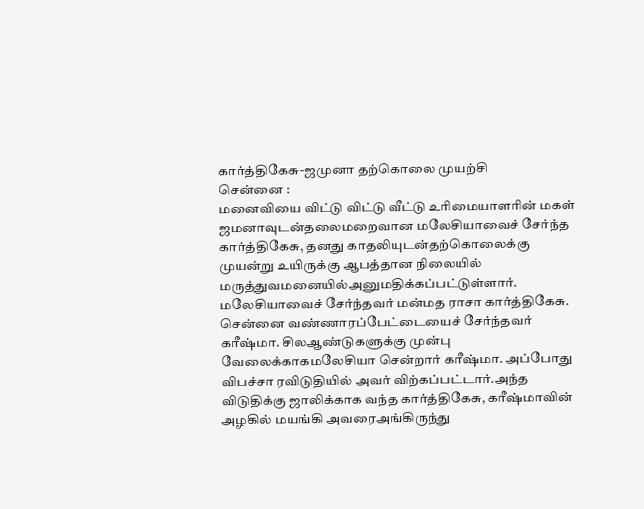கார்த்திகேசு-ஜமுனா தற்கொலை முயற்சி
சென்னை :
மனைவியை விட்டு விட்டு வீட்டு உரிமையாளரின் மகள் ஜமனாவுடன்தலைமறைவான மலேசியாவைச் சேர்ந்த கார்த்திகேசு, தனது காதலியுடன்தற்கொலைக்கு முயன்று உயிருக்கு ஆபத்தான நிலையில் மருத்துவமனையில்அனுமதிக்கப்பட்டுள்ளார்.
மலேசியாவைச் சேர்ந்தவர் மன்மத ராசா கார்த்திகேசு. சென்னை வண்ணாரப்பேட்டையைச் சேர்ந்தவர் கரீஷ்மா. சிலஆண்டுகளுக்கு முன்பு வேலைக்காகமலேசியா சென்றார் கரீஷ்மா. அப்போது விபச்சா ரவிடுதியில் அவர் விற்கப்பட்டார்.அந்த விடுதிக்கு ஜாலிக்காக வந்த கார்த்திகேசு, கரீஷ்மாவின் அழகில் மயங்கி அவரைஅங்கிருந்து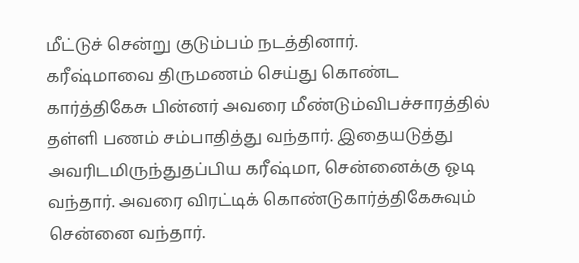மீட்டுச் சென்று குடும்பம் நடத்தினார்.
கரீஷ்மாவை திருமணம் செய்து கொண்ட கார்த்திகேசு பின்னர் அவரை மீண்டும்விபச்சாரத்தில் தள்ளி பணம் சம்பாதித்து வந்தார். இதையடுத்து அவரிடமிருந்துதப்பிய கரீஷ்மா, சென்னைக்கு ஓடி வந்தார். அவரை விரட்டிக் கொண்டுகார்த்திகேசுவும் சென்னை வந்தார்.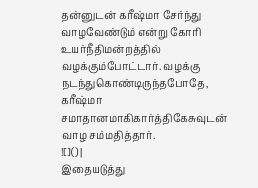தன்னுடன் கரீஷ்மா சேர்ந்து வாழவேண்டும் என்று கோரி உயர்நீதிமன்றத்தில் வழக்கும்போட்டார். வழக்கு நடந்துகொண்டிருந்தபோதே, கரீஷ்மா சமாதானமாகிகார்த்திகேசுவுடன் வாழ சம்மதித்தார்.
![]() |
இதையடுத்து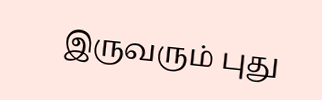இருவரும் புது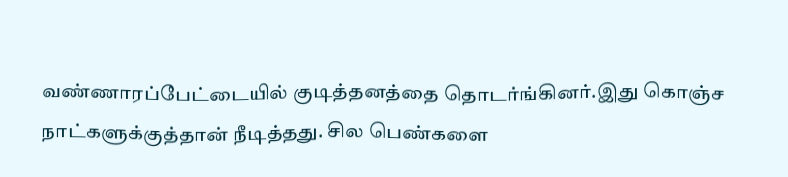வண்ணாரப்பேட்டையில் குடித்தனத்தை தொடர்ங்கினர்.இது கொஞ்ச நாட்களுக்குத்தான் நீடித்தது. சில பெண்களை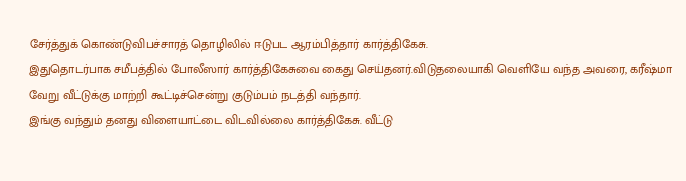சேர்த்துக் கொண்டுவிபச்சாரத் தொழிலில் ஈடுபட ஆரம்பித்தார் கார்த்திகேசு.
இதுதொடர்பாக சமீபத்தில் போலீஸார் கார்த்திகேசுவை கைது செய்தனர்.விடுதலையாகி வெளியே வந்த அவரை, கரீஷ்மா வேறு வீட்டுக்கு மாற்றி கூட்டிச்சென்று குடும்பம் நடத்தி வந்தார்.
இங்கு வந்தும் தனது விளையாட்டை விடவில்லை கார்த்திகேசு. வீட்டு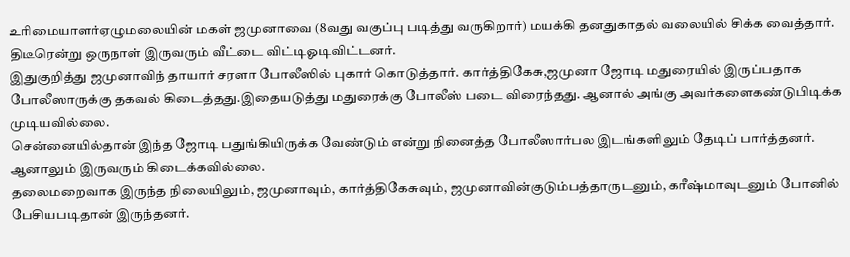உரிமையாளர்ஏழுமலையின் மகள் ஜமுனாவை (8வது வகுப்பு படித்து வருகிறார்) மயக்கி தனதுகாதல் வலையில் சிக்க வைத்தார். திடீரென்று ஒருநாள் இருவரும் வீட்டை விட்டிஓடிவிட்டனர்.
இதுகுறித்து ஜமுனாவிந் தாயார் சரளா போலீஸில் புகார் கொடுத்தார். கார்த்திகேசு,ஜமுனா ஜோடி மதுரையில் இருப்பதாக போலீஸாருக்கு தகவல் கிடைத்தது.இதையடுத்து மதுரைக்கு போலீஸ் படை விரைந்தது. ஆனால் அங்கு அவர்களைகண்டுபிடிக்க முடியவில்லை.
சென்னையில்தான் இந்த ஜோடி பதுங்கியிருக்க வேண்டும் என்று நினைத்த போலீஸார்பல இடங்களிலும் தேடிப் பார்த்தனர். ஆனாலும் இருவரும் கிடைக்கவில்லை.
தலைமறைவாக இருந்த நிலையிலும், ஜமுனாவும், கார்த்திகேசுவும், ஜமுனாவின்குடும்பத்தாருடனும், கரீஷ்மாவுடனும் போனில் பேசியபடிதான் இருந்தனர்.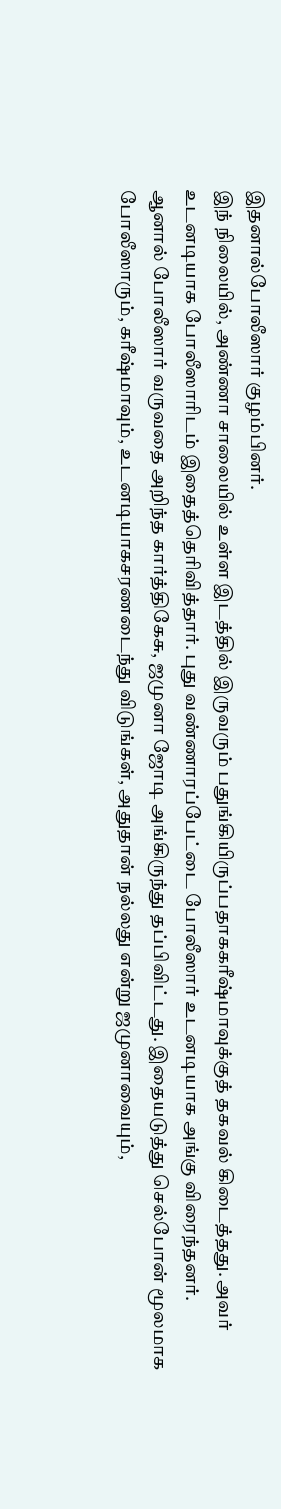இதனால்போலீஸார் குழம்பினர்.
இந் நிலையில், அண்ணா சாலையில் உள்ள இடத்தில் இருவரும் பதுங்கியிருப்பதாககரீஷ்மாவுக்குத் தகவல் கிடைத்தது. அவர் உடனடியாக போலீஸாரிடம் இதைத்தெரிவித்தார். புது வண்ணாரப்பேட்டை போலீஸார் உடனடியாக அங்கு விரைந்தனர்.
ஆனால் போலீஸார் வருவதை அறிந்த கார்த்திகேசு, ஜமுனா ஜோடி அங்கிருந்து தப்பிவிட்டது. இதையடுத்து செல்போன் மூலமாக போலீஸாரும், கரீஷ்மாவும், உடனடியாகசரணடைந்து விடுங்கள், அதுதான் நல்லது என்று ஜமுனாவையும்,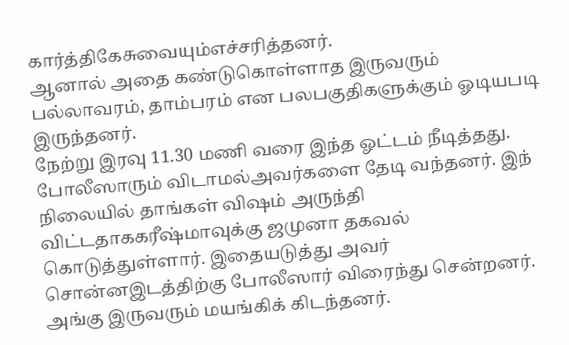கார்த்திகேசுவையும்எச்சரித்தனர்.
ஆனால் அதை கண்டுகொள்ளாத இருவரும் பல்லாவரம், தாம்பரம் என பலபகுதிகளுக்கும் ஓடியபடி இருந்தனர்.
நேற்று இரவு 11.30 மணி வரை இந்த ஓட்டம் நீடித்தது. போலீஸாரும் விடாமல்அவர்களை தேடி வந்தனர். இந் நிலையில் தாங்கள் விஷம் அருந்தி விட்டதாககரீஷ்மாவுக்கு ஜமுனா தகவல் கொடுத்துள்ளார். இதையடுத்து அவர் சொன்னஇடத்திற்கு போலீஸார் விரைந்து சென்றனர்.
அங்கு இருவரும் மயங்கிக் கிடந்தனர்.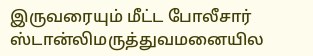இருவரையும் மீட்ட போலீசார் ஸ்டான்லிமருத்துவமனையில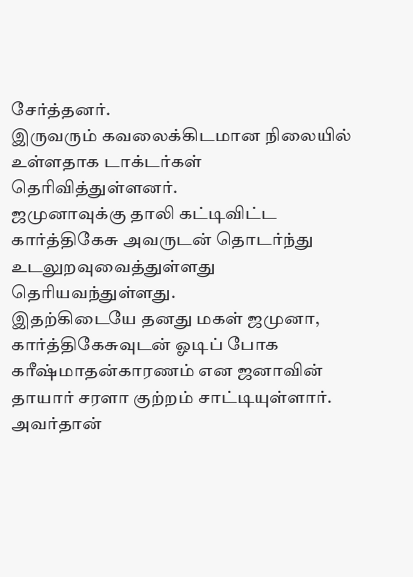சேர்த்தனர்.
இருவரும் கவலைக்கிடமான நிலையில் உள்ளதாக டாக்டர்கள் தெரிவித்துள்ளனர்.
ஜமுனாவுக்கு தாலி கட்டிவிட்ட கார்த்திகேசு அவருடன் தொடர்ந்து உடலுறவுவைத்துள்ளது தெரியவந்துள்ளது.
இதற்கிடையே தனது மகள் ஜமுனா, கார்த்திகேசுவுடன் ஓடிப் போக கரீஷ்மாதன்காரணம் என ஜனாவின் தாயார் சரளா குற்றம் சாட்டியுள்ளார்.
அவர்தான்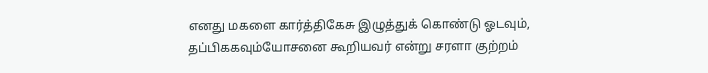எனது மகளை கார்த்திகேசு இழுத்துக் கொண்டு ஓடவும், தப்பிககவும்யோசனை கூறியவர் என்று சரளா குற்றம்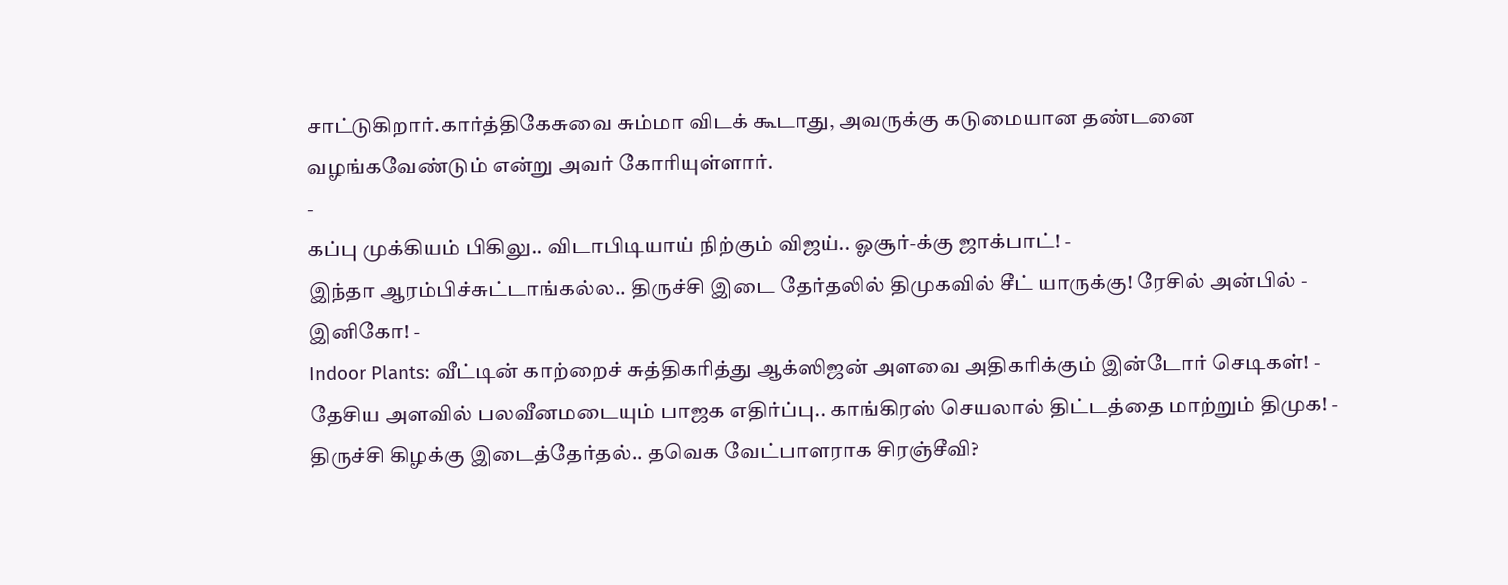சாட்டுகிறார்.கார்த்திகேசுவை சும்மா விடக் கூடாது, அவருக்கு கடுமையான தண்டனை வழங்கவேண்டும் என்று அவர் கோரியுள்ளார்.
-
கப்பு முக்கியம் பிகிலு.. விடாபிடியாய் நிற்கும் விஜய்.. ஓசூர்-க்கு ஜாக்பாட்! -
இந்தா ஆரம்பிச்சுட்டாங்கல்ல.. திருச்சி இடை தேர்தலில் திமுகவில் சீட் யாருக்கு! ரேசில் அன்பில் - இனிகோ! -
Indoor Plants: வீட்டின் காற்றைச் சுத்திகரித்து ஆக்ஸிஜன் அளவை அதிகரிக்கும் இன்டோர் செடிகள்! -
தேசிய அளவில் பலவீனமடையும் பாஜக எதிர்ப்பு.. காங்கிரஸ் செயலால் திட்டத்தை மாற்றும் திமுக! -
திருச்சி கிழக்கு இடைத்தேர்தல்.. தவெக வேட்பாளராக சிரஞ்சீவி?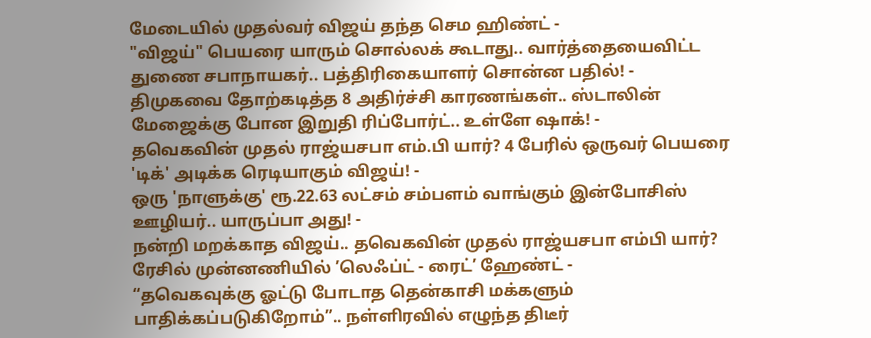மேடையில் முதல்வர் விஜய் தந்த செம ஹிண்ட் -
"விஜய்" பெயரை யாரும் சொல்லக் கூடாது.. வார்த்தையைவிட்ட துணை சபாநாயகர்.. பத்திரிகையாளர் சொன்ன பதில்! -
திமுகவை தோற்கடித்த 8 அதிர்ச்சி காரணங்கள்.. ஸ்டாலின் மேஜைக்கு போன இறுதி ரிப்போர்ட்.. உள்ளே ஷாக்! -
தவெகவின் முதல் ராஜ்யசபா எம்.பி யார்? 4 பேரில் ஒருவர் பெயரை 'டிக்' அடிக்க ரெடியாகும் விஜய்! -
ஒரு 'நாளுக்கு' ரூ.22.63 லட்சம் சம்பளம் வாங்கும் இன்போசிஸ் ஊழியர்.. யாருப்பா அது! -
நன்றி மறக்காத விஜய்.. தவெகவின் முதல் ராஜ்யசபா எம்பி யார்? ரேசில் முன்னணியில் ’லெஃப்ட் - ரைட்’ ஹேண்ட் -
“தவெகவுக்கு ஓட்டு போடாத தென்காசி மக்களும் பாதிக்கப்படுகிறோம்”.. நள்ளிரவில் எழுந்த திடீர்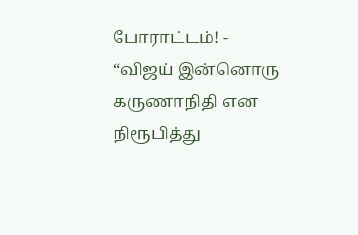போராட்டம்! -
“விஜய் இன்னொரு கருணாநிதி என நிரூபித்து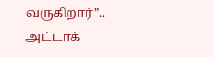வருகிறார்”.. அட்டாக்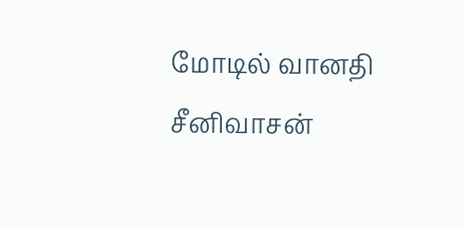மோடில் வானதி சீனிவாசன்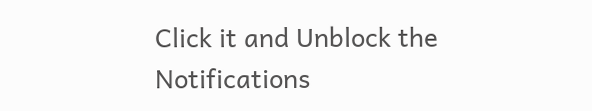Click it and Unblock the Notifications